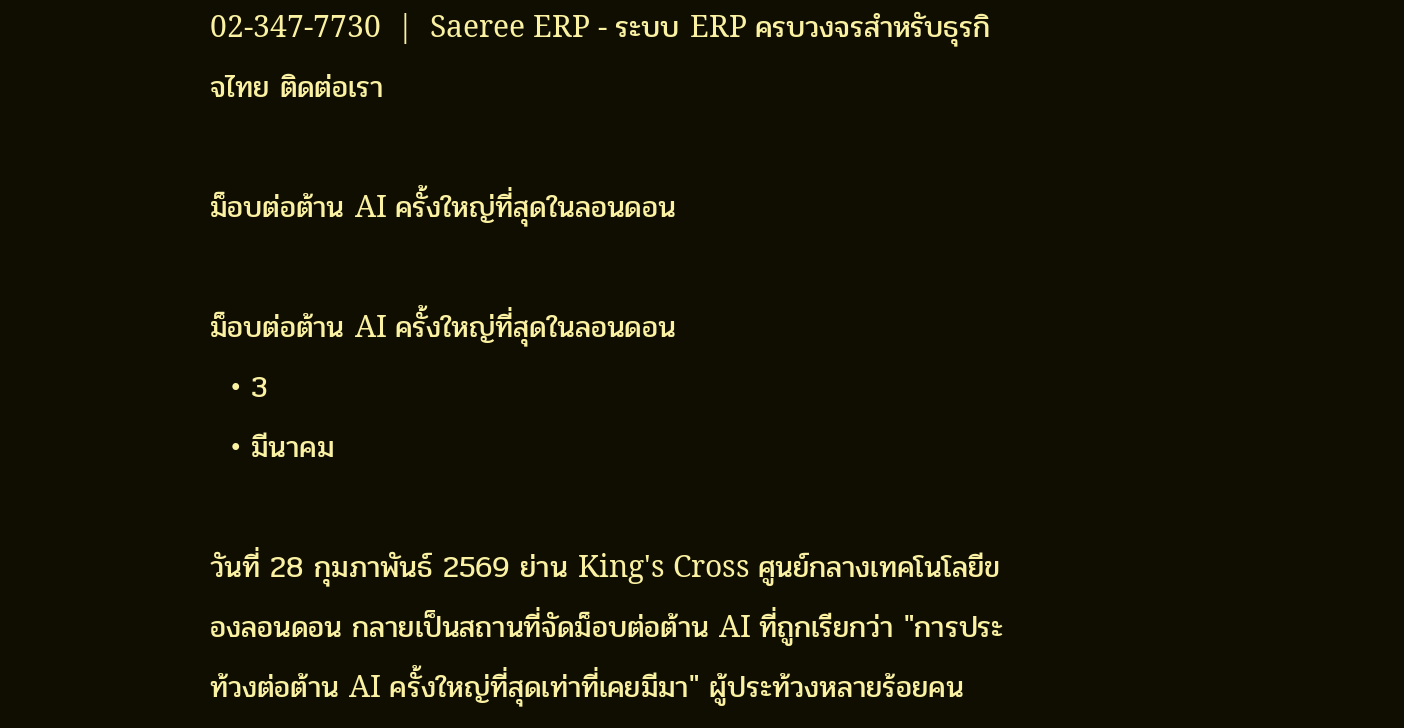02-347-7730  |  Saeree ERP - ระบบ ERP ครบวงจรสำหรับธุรกิจไทย ติดต่อเรา

ม็อบต่อต้าน AI ครั้งใหญ่ที่สุดในลอนดอน

ม็อบต่อต้าน AI ครั้งใหญ่ที่สุดในลอนดอน
  • 3
  • มีนาคม

วันที่ 28 กุมภาพันธ์ 2569 ย่าน King's Cross ศูนย์กลางเทคโนโลยีของลอนดอน กลายเป็นสถานที่จัดม็อบต่อต้าน AI ที่ถูกเรียกว่า "การประท้วงต่อต้าน AI ครั้งใหญ่ที่สุดเท่าที่เคยมีมา" ผู้ประท้วงหลายร้อยคน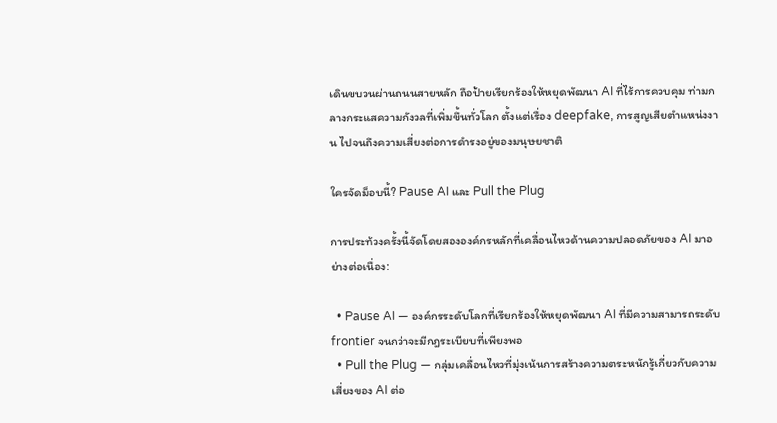เดินขบวนผ่านถนนสายหลัก ถือป้ายเรียกร้องให้หยุดพัฒนา AI ที่ไร้การควบคุม ท่ามกลางกระแสความกังวลที่เพิ่มขึ้นทั่วโลก ตั้งแต่เรื่อง deepfake, การสูญเสียตำแหน่งงาน ไปจนถึงความเสี่ยงต่อการดำรงอยู่ของมนุษยชาติ

ใครจัดม็อบนี้? Pause AI และ Pull the Plug

การประท้วงครั้งนี้จัดโดยสององค์กรหลักที่เคลื่อนไหวด้านความปลอดภัยของ AI มาอย่างต่อเนื่อง:

  • Pause AI — องค์กรระดับโลกที่เรียกร้องให้หยุดพัฒนา AI ที่มีความสามารถระดับ frontier จนกว่าจะมีกฎระเบียบที่เพียงพอ
  • Pull the Plug — กลุ่มเคลื่อนไหวที่มุ่งเน้นการสร้างความตระหนักรู้เกี่ยวกับความเสี่ยงของ AI ต่อ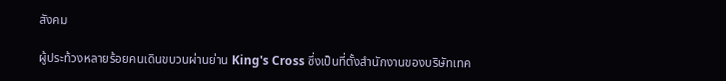สังคม

ผู้ประท้วงหลายร้อยคนเดินขบวนผ่านย่าน King's Cross ซึ่งเป็นที่ตั้งสำนักงานของบริษัทเทค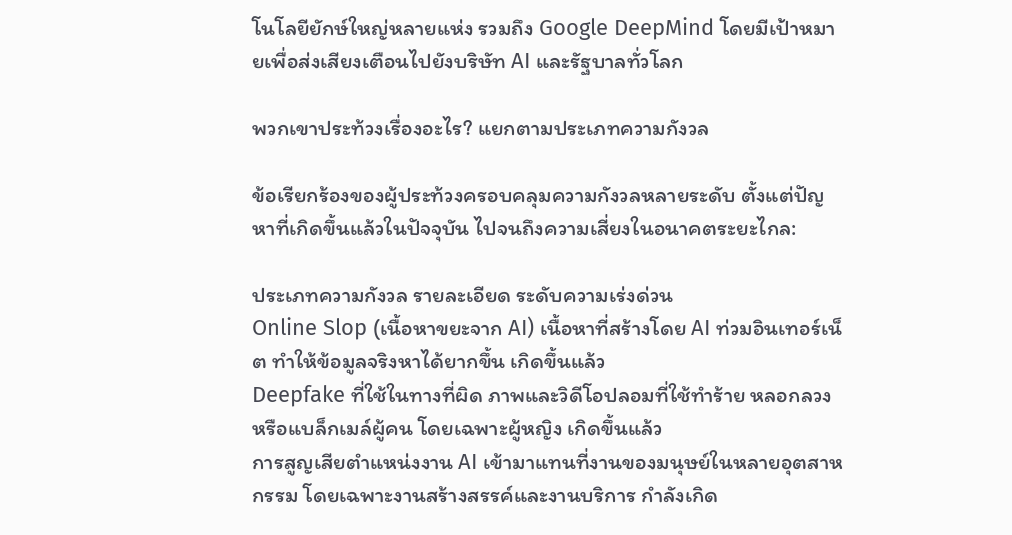โนโลยียักษ์ใหญ่หลายแห่ง รวมถึง Google DeepMind โดยมีเป้าหมายเพื่อส่งเสียงเตือนไปยังบริษัท AI และรัฐบาลทั่วโลก

พวกเขาประท้วงเรื่องอะไร? แยกตามประเภทความกังวล

ข้อเรียกร้องของผู้ประท้วงครอบคลุมความกังวลหลายระดับ ตั้งแต่ปัญหาที่เกิดขึ้นแล้วในปัจจุบัน ไปจนถึงความเสี่ยงในอนาคตระยะไกล:

ประเภทความกังวล รายละเอียด ระดับความเร่งด่วน
Online Slop (เนื้อหาขยะจาก AI) เนื้อหาที่สร้างโดย AI ท่วมอินเทอร์เน็ต ทำให้ข้อมูลจริงหาได้ยากขึ้น เกิดขึ้นแล้ว
Deepfake ที่ใช้ในทางที่ผิด ภาพและวิดีโอปลอมที่ใช้ทำร้าย หลอกลวง หรือแบล็กเมล์ผู้คน โดยเฉพาะผู้หญิง เกิดขึ้นแล้ว
การสูญเสียตำแหน่งงาน AI เข้ามาแทนที่งานของมนุษย์ในหลายอุตสาหกรรม โดยเฉพาะงานสร้างสรรค์และงานบริการ กำลังเกิด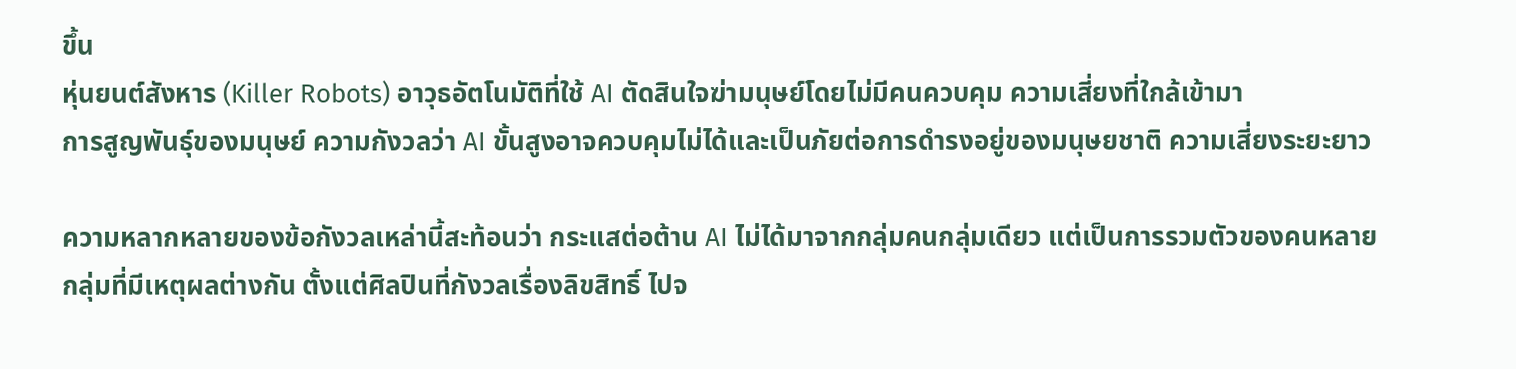ขึ้น
หุ่นยนต์สังหาร (Killer Robots) อาวุธอัตโนมัติที่ใช้ AI ตัดสินใจฆ่ามนุษย์โดยไม่มีคนควบคุม ความเสี่ยงที่ใกล้เข้ามา
การสูญพันธุ์ของมนุษย์ ความกังวลว่า AI ขั้นสูงอาจควบคุมไม่ได้และเป็นภัยต่อการดำรงอยู่ของมนุษยชาติ ความเสี่ยงระยะยาว

ความหลากหลายของข้อกังวลเหล่านี้สะท้อนว่า กระแสต่อต้าน AI ไม่ได้มาจากกลุ่มคนกลุ่มเดียว แต่เป็นการรวมตัวของคนหลายกลุ่มที่มีเหตุผลต่างกัน ตั้งแต่ศิลปินที่กังวลเรื่องลิขสิทธิ์ ไปจ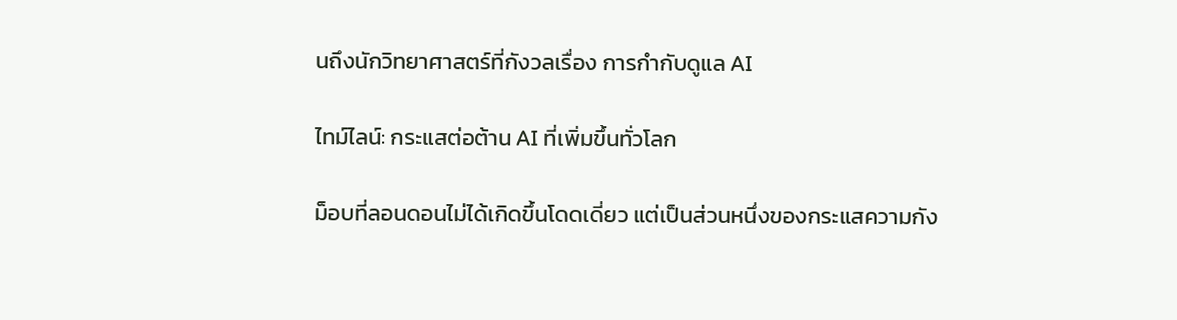นถึงนักวิทยาศาสตร์ที่กังวลเรื่อง การกำกับดูแล AI

ไทม์ไลน์: กระแสต่อต้าน AI ที่เพิ่มขึ้นทั่วโลก

ม็อบที่ลอนดอนไม่ได้เกิดขึ้นโดดเดี่ยว แต่เป็นส่วนหนึ่งของกระแสความกัง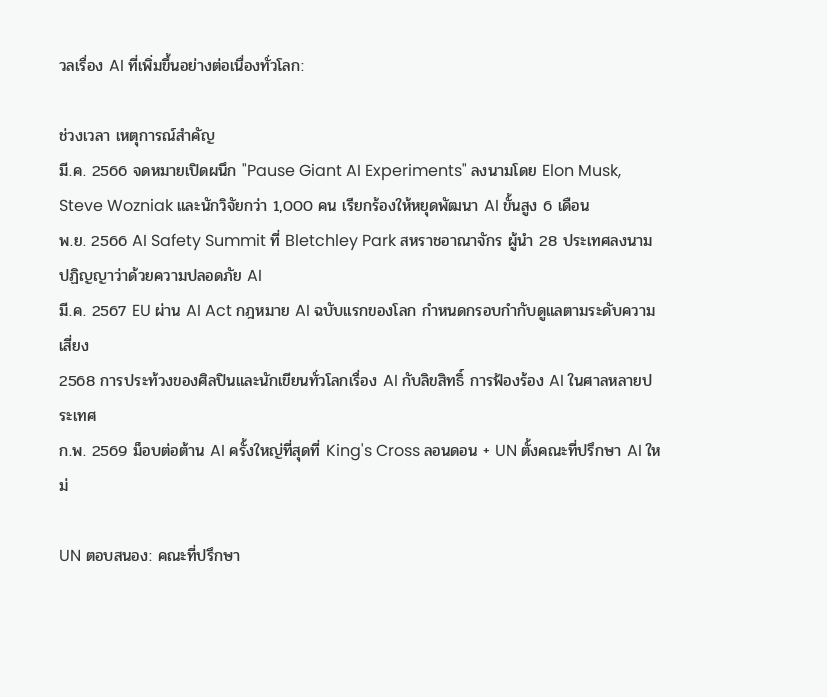วลเรื่อง AI ที่เพิ่มขึ้นอย่างต่อเนื่องทั่วโลก:

ช่วงเวลา เหตุการณ์สำคัญ
มี.ค. 2566 จดหมายเปิดผนึก "Pause Giant AI Experiments" ลงนามโดย Elon Musk, Steve Wozniak และนักวิจัยกว่า 1,000 คน เรียกร้องให้หยุดพัฒนา AI ขั้นสูง 6 เดือน
พ.ย. 2566 AI Safety Summit ที่ Bletchley Park สหราชอาณาจักร ผู้นำ 28 ประเทศลงนามปฏิญญาว่าด้วยความปลอดภัย AI
มี.ค. 2567 EU ผ่าน AI Act กฎหมาย AI ฉบับแรกของโลก กำหนดกรอบกำกับดูแลตามระดับความเสี่ยง
2568 การประท้วงของศิลปินและนักเขียนทั่วโลกเรื่อง AI กับลิขสิทธิ์ การฟ้องร้อง AI ในศาลหลายประเทศ
ก.พ. 2569 ม็อบต่อต้าน AI ครั้งใหญ่ที่สุดที่ King's Cross ลอนดอน + UN ตั้งคณะที่ปรึกษา AI ใหม่

UN ตอบสนอง: คณะที่ปรึกษา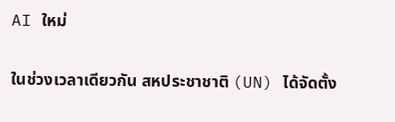AI ใหม่

ในช่วงเวลาเดียวกัน สหประชาชาติ (UN) ได้จัดตั้ง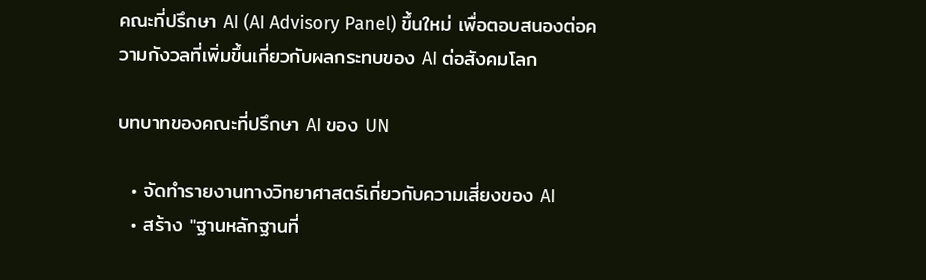คณะที่ปรึกษา AI (AI Advisory Panel) ขึ้นใหม่ เพื่อตอบสนองต่อความกังวลที่เพิ่มขึ้นเกี่ยวกับผลกระทบของ AI ต่อสังคมโลก

บทบาทของคณะที่ปรึกษา AI ของ UN

  • จัดทำรายงานทางวิทยาศาสตร์เกี่ยวกับความเสี่ยงของ AI
  • สร้าง "ฐานหลักฐานที่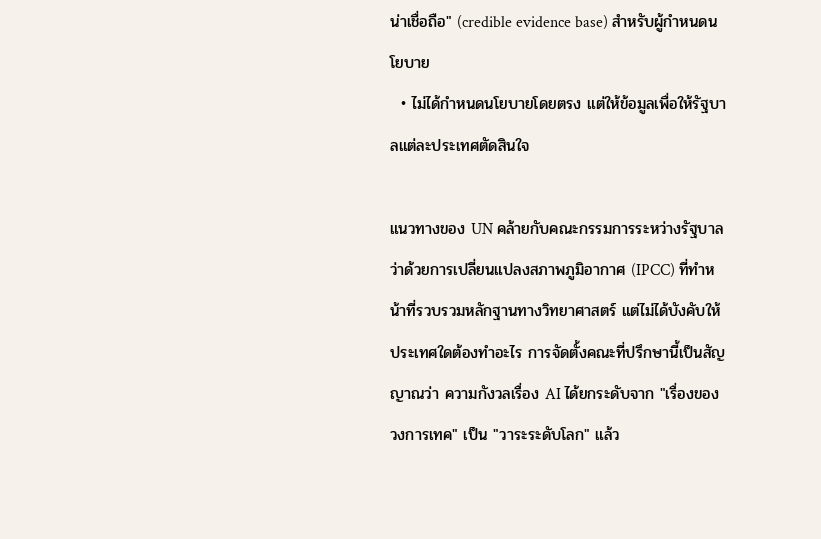น่าเชื่อถือ" (credible evidence base) สำหรับผู้กำหนดนโยบาย
  • ไม่ได้กำหนดนโยบายโดยตรง แต่ให้ข้อมูลเพื่อให้รัฐบาลแต่ละประเทศตัดสินใจ

แนวทางของ UN คล้ายกับคณะกรรมการระหว่างรัฐบาลว่าด้วยการเปลี่ยนแปลงสภาพภูมิอากาศ (IPCC) ที่ทำหน้าที่รวบรวมหลักฐานทางวิทยาศาสตร์ แต่ไม่ได้บังคับให้ประเทศใดต้องทำอะไร การจัดตั้งคณะที่ปรึกษานี้เป็นสัญญาณว่า ความกังวลเรื่อง AI ได้ยกระดับจาก "เรื่องของวงการเทค" เป็น "วาระระดับโลก" แล้ว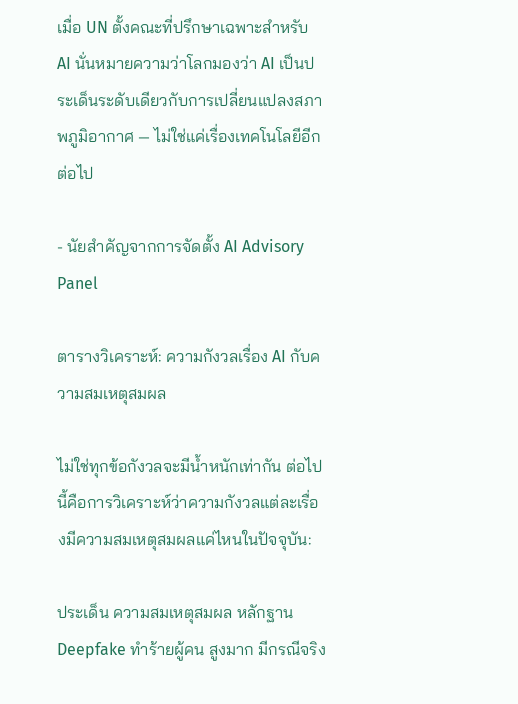เมื่อ UN ตั้งคณะที่ปรึกษาเฉพาะสำหรับ AI นั่นหมายความว่าโลกมองว่า AI เป็นประเด็นระดับเดียวกับการเปลี่ยนแปลงสภาพภูมิอากาศ — ไม่ใช่แค่เรื่องเทคโนโลยีอีกต่อไป

- นัยสำคัญจากการจัดตั้ง AI Advisory Panel

ตารางวิเคราะห์: ความกังวลเรื่อง AI กับความสมเหตุสมผล

ไม่ใช่ทุกข้อกังวลจะมีน้ำหนักเท่ากัน ต่อไปนี้คือการวิเคราะห์ว่าความกังวลแต่ละเรื่องมีความสมเหตุสมผลแค่ไหนในปัจจุบัน:

ประเด็น ความสมเหตุสมผล หลักฐาน
Deepfake ทำร้ายผู้คน สูงมาก มีกรณีจริง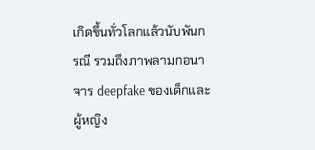เกิดขึ้นทั่วโลกแล้วนับพันกรณี รวมถึงภาพลามกอนาจาร deepfake ของเด็กและผู้หญิง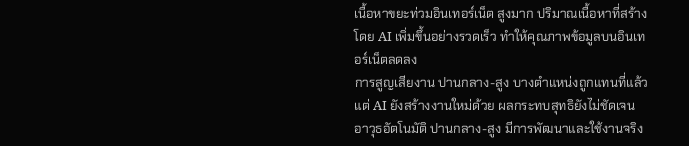เนื้อหาขยะท่วมอินเทอร์เน็ต สูงมาก ปริมาณเนื้อหาที่สร้างโดย AI เพิ่มขึ้นอย่างรวดเร็ว ทำให้คุณภาพข้อมูลบนอินเทอร์เน็ตลดลง
การสูญเสียงาน ปานกลาง-สูง บางตำแหน่งถูกแทนที่แล้ว แต่ AI ยังสร้างงานใหม่ด้วย ผลกระทบสุทธิยังไม่ชัดเจน
อาวุธอัตโนมัติ ปานกลาง-สูง มีการพัฒนาและใช้งานจริง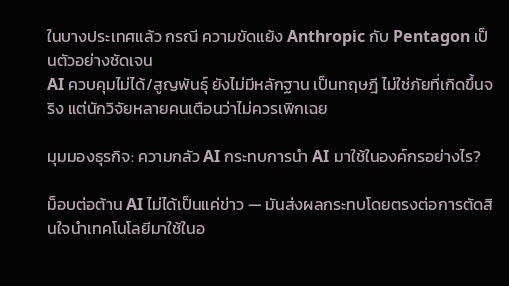ในบางประเทศแล้ว กรณี ความขัดแย้ง Anthropic กับ Pentagon เป็นตัวอย่างชัดเจน
AI ควบคุมไม่ได้/สูญพันธุ์ ยังไม่มีหลักฐาน เป็นทฤษฎี ไม่ใช่ภัยที่เกิดขึ้นจริง แต่นักวิจัยหลายคนเตือนว่าไม่ควรเพิกเฉย

มุมมองธุรกิจ: ความกลัว AI กระทบการนำ AI มาใช้ในองค์กรอย่างไร?

ม็อบต่อต้าน AI ไม่ได้เป็นแค่ข่าว — มันส่งผลกระทบโดยตรงต่อการตัดสินใจนำเทคโนโลยีมาใช้ในอ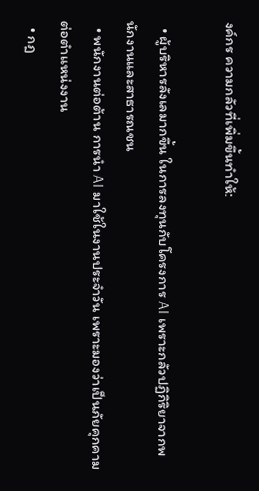งค์กร ความกลัวที่เพิ่มขึ้นทำให้:

  • ผู้บริหารลังเลมากขึ้น ในการลงทุนกับโครงการ AI เพราะกลัวปฏิกิริยาจากพนักงานและสาธารณชน
  • พนักงานต่อต้าน การนำ AI มาใช้ในงานประจำวัน เพราะมองว่าเป็นภัยคุกคามต่อตำแหน่งงาน
  • กฎ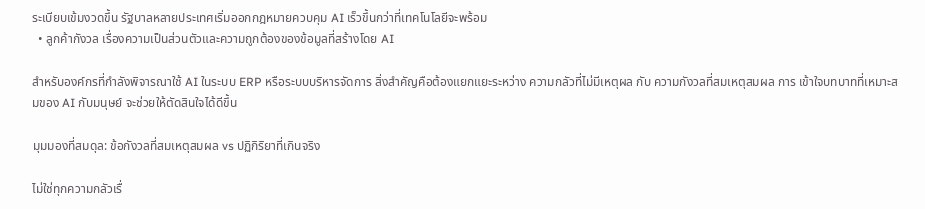ระเบียบเข้มงวดขึ้น รัฐบาลหลายประเทศเริ่มออกกฎหมายควบคุม AI เร็วขึ้นกว่าที่เทคโนโลยีจะพร้อม
  • ลูกค้ากังวล เรื่องความเป็นส่วนตัวและความถูกต้องของข้อมูลที่สร้างโดย AI

สำหรับองค์กรที่กำลังพิจารณาใช้ AI ในระบบ ERP หรือระบบบริหารจัดการ สิ่งสำคัญคือต้องแยกแยะระหว่าง ความกลัวที่ไม่มีเหตุผล กับ ความกังวลที่สมเหตุสมผล การ เข้าใจบทบาทที่เหมาะสมของ AI กับมนุษย์ จะช่วยให้ตัดสินใจได้ดีขึ้น

มุมมองที่สมดุล: ข้อกังวลที่สมเหตุสมผล vs ปฏิกิริยาที่เกินจริง

ไม่ใช่ทุกความกลัวเรื่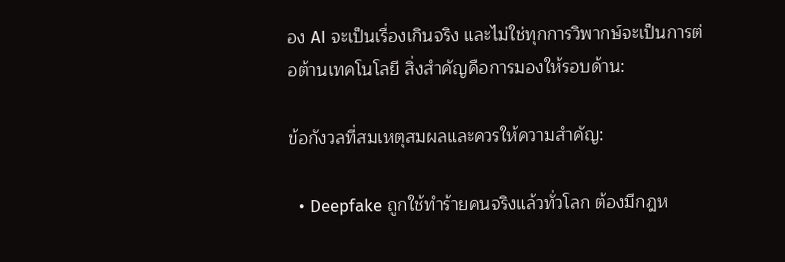อง AI จะเป็นเรื่องเกินจริง และไม่ใช่ทุกการวิพากษ์จะเป็นการต่อต้านเทคโนโลยี สิ่งสำคัญคือการมองให้รอบด้าน:

ข้อกังวลที่สมเหตุสมผลและควรให้ความสำคัญ:

  • Deepfake ถูกใช้ทำร้ายคนจริงแล้วทั่วโลก ต้องมีกฎห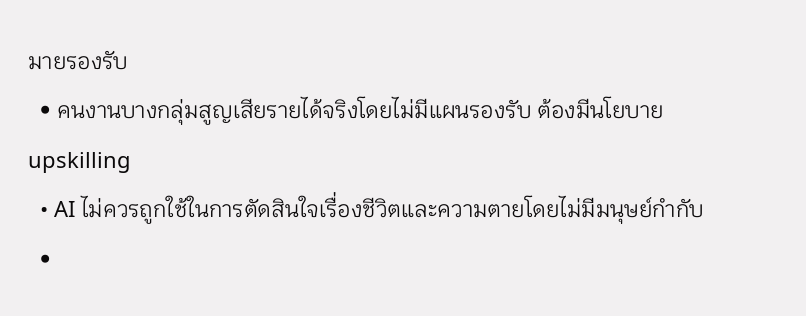มายรองรับ
  • คนงานบางกลุ่มสูญเสียรายได้จริงโดยไม่มีแผนรองรับ ต้องมีนโยบาย upskilling
  • AI ไม่ควรถูกใช้ในการตัดสินใจเรื่องชีวิตและความตายโดยไม่มีมนุษย์กำกับ
  •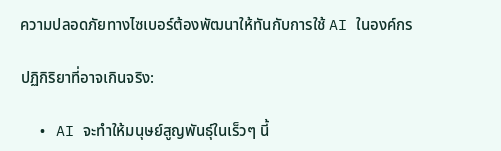ความปลอดภัยทางไซเบอร์ต้องพัฒนาให้ทันกับการใช้ AI ในองค์กร

ปฏิกิริยาที่อาจเกินจริง:

  • AI จะทำให้มนุษย์สูญพันธุ์ในเร็วๆ นี้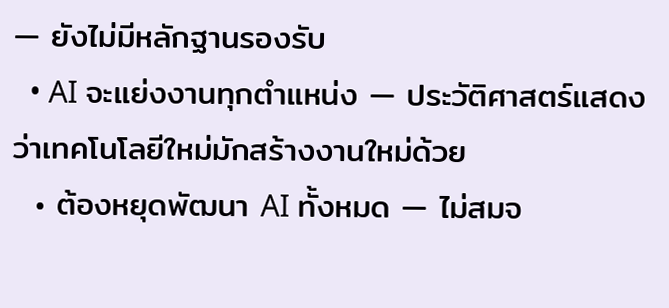— ยังไม่มีหลักฐานรองรับ
  • AI จะแย่งงานทุกตำแหน่ง — ประวัติศาสตร์แสดงว่าเทคโนโลยีใหม่มักสร้างงานใหม่ด้วย
  • ต้องหยุดพัฒนา AI ทั้งหมด — ไม่สมจ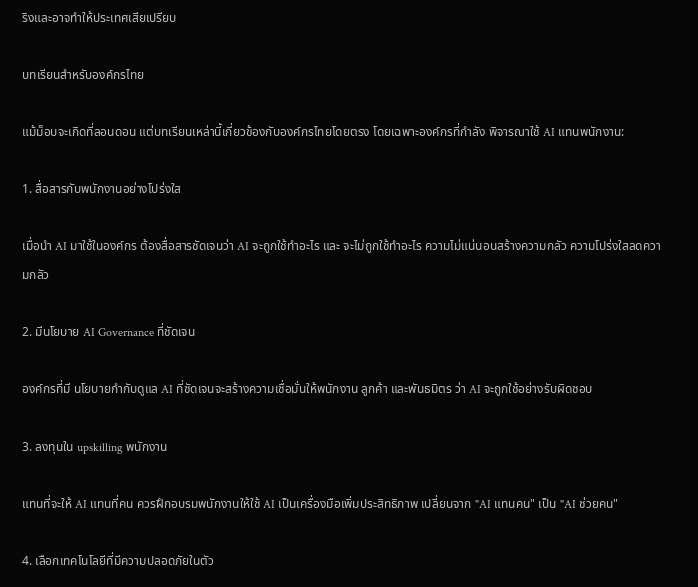ริงและอาจทำให้ประเทศเสียเปรียบ

บทเรียนสำหรับองค์กรไทย

แม้ม็อบจะเกิดที่ลอนดอน แต่บทเรียนเหล่านี้เกี่ยวข้องกับองค์กรไทยโดยตรง โดยเฉพาะองค์กรที่กำลัง พิจารณาใช้ AI แทนพนักงาน:

1. สื่อสารกับพนักงานอย่างโปร่งใส

เมื่อนำ AI มาใช้ในองค์กร ต้องสื่อสารชัดเจนว่า AI จะถูกใช้ทำอะไร และ จะไม่ถูกใช้ทำอะไร ความไม่แน่นอนสร้างความกลัว ความโปร่งใสลดความกลัว

2. มีนโยบาย AI Governance ที่ชัดเจน

องค์กรที่มี นโยบายกำกับดูแล AI ที่ชัดเจนจะสร้างความเชื่อมั่นให้พนักงาน ลูกค้า และพันธมิตร ว่า AI จะถูกใช้อย่างรับผิดชอบ

3. ลงทุนใน upskilling พนักงาน

แทนที่จะให้ AI แทนที่คน ควรฝึกอบรมพนักงานให้ใช้ AI เป็นเครื่องมือเพิ่มประสิทธิภาพ เปลี่ยนจาก "AI แทนคน" เป็น "AI ช่วยคน"

4. เลือกเทคโนโลยีที่มีความปลอดภัยในตัว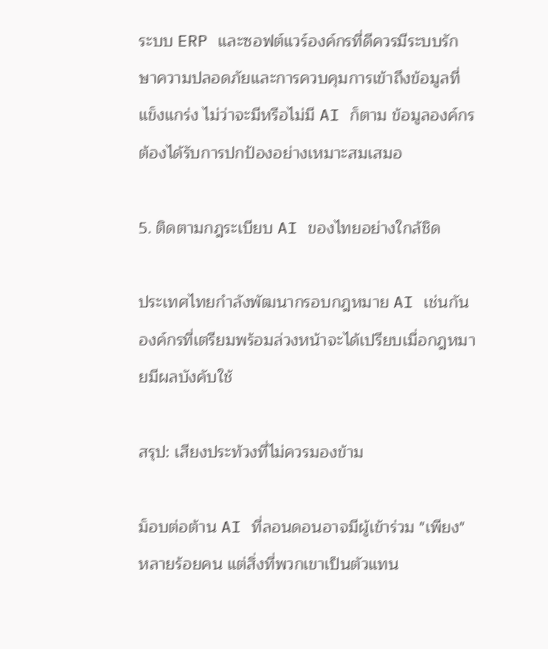ระบบ ERP และซอฟต์แวร์องค์กรที่ดีควรมีระบบรักษาความปลอดภัยและการควบคุมการเข้าถึงข้อมูลที่แข็งแกร่ง ไม่ว่าจะมีหรือไม่มี AI ก็ตาม ข้อมูลองค์กรต้องได้รับการปกป้องอย่างเหมาะสมเสมอ

5. ติดตามกฎระเบียบ AI ของไทยอย่างใกล้ชิด

ประเทศไทยกำลังพัฒนากรอบกฎหมาย AI เช่นกัน องค์กรที่เตรียมพร้อมล่วงหน้าจะได้เปรียบเมื่อกฎหมายมีผลบังคับใช้

สรุป: เสียงประท้วงที่ไม่ควรมองข้าม

ม็อบต่อต้าน AI ที่ลอนดอนอาจมีผู้เข้าร่วม "เพียง" หลายร้อยคน แต่สิ่งที่พวกเขาเป็นตัวแทน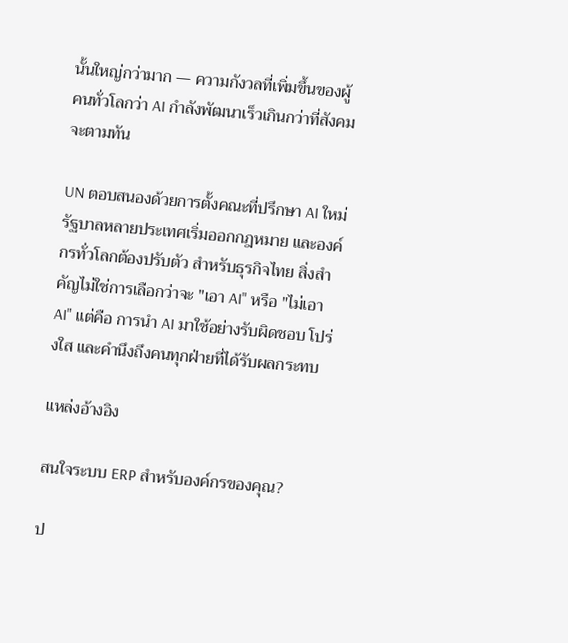นั้นใหญ่กว่ามาก — ความกังวลที่เพิ่มขึ้นของผู้คนทั่วโลกว่า AI กำลังพัฒนาเร็วเกินกว่าที่สังคมจะตามทัน

UN ตอบสนองด้วยการตั้งคณะที่ปรึกษา AI ใหม่ รัฐบาลหลายประเทศเริ่มออกกฎหมาย และองค์กรทั่วโลกต้องปรับตัว สำหรับธุรกิจไทย สิ่งสำคัญไม่ใช่การเลือกว่าจะ "เอา AI" หรือ "ไม่เอา AI" แต่คือ การนำ AI มาใช้อย่างรับผิดชอบ โปร่งใส และคำนึงถึงคนทุกฝ่ายที่ได้รับผลกระทบ

แหล่งอ้างอิง

สนใจระบบ ERP สำหรับองค์กรของคุณ?

ป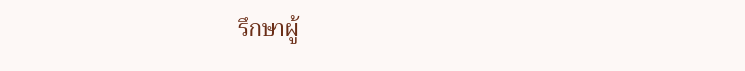รึกษาผู้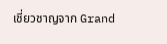เชี่ยวชาญจาก Grand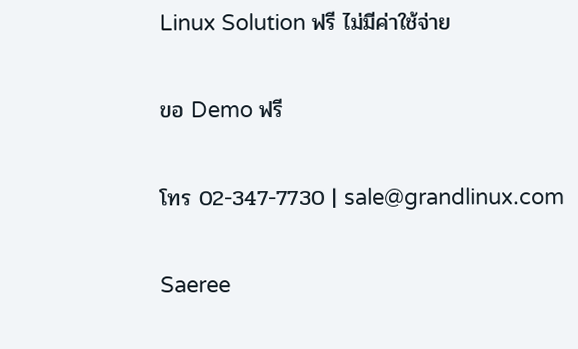Linux Solution ฟรี ไม่มีค่าใช้จ่าย

ขอ Demo ฟรี

โทร 02-347-7730 | sale@grandlinux.com

Saeree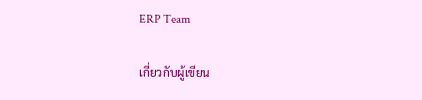ERP Team

เกี่ยวกับผู้เขียน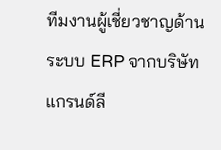ทีมงานผู้เชี่ยวชาญด้านระบบ ERP จากบริษัท แกรนด์ลี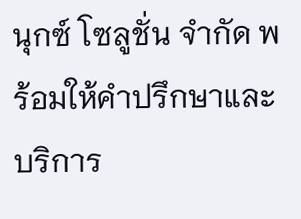นุกซ์ โซลูชั่น จำกัด พร้อมให้คำปรึกษาและบริการ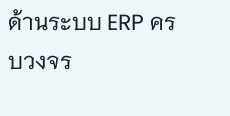ด้านระบบ ERP ครบวงจร